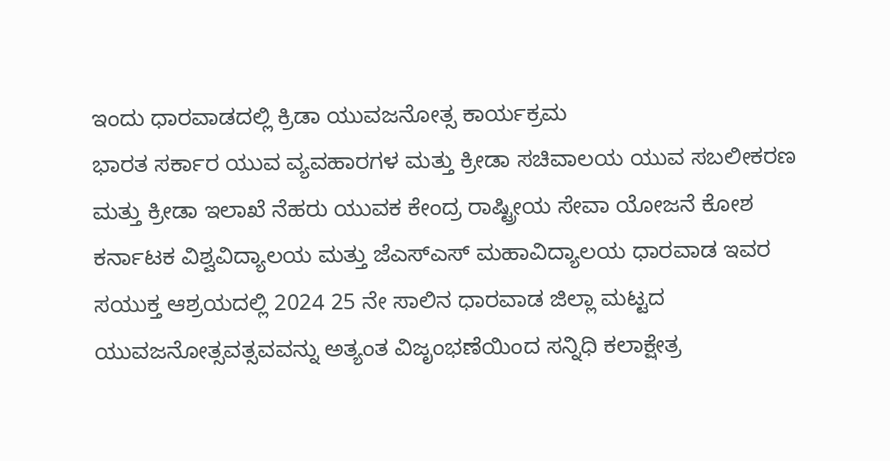ಇಂದು ಧಾರವಾಡದಲ್ಲಿ ಕ್ರಿಡಾ ಯುವಜನೋತ್ಸ ಕಾರ್ಯಕ್ರಮ
ಭಾರತ ಸರ್ಕಾರ ಯುವ ವ್ಯವಹಾರಗಳ ಮತ್ತು ಕ್ರೀಡಾ ಸಚಿವಾಲಯ ಯುವ ಸಬಲೀಕರಣ ಮತ್ತು ಕ್ರೀಡಾ ಇಲಾಖೆ ನೆಹರು ಯುವಕ ಕೇಂದ್ರ ರಾಷ್ಟ್ರೀಯ ಸೇವಾ ಯೋಜನೆ ಕೋಶ ಕರ್ನಾಟಕ ವಿಶ್ವವಿದ್ಯಾಲಯ ಮತ್ತು ಜೆಎಸ್ಎಸ್ ಮಹಾವಿದ್ಯಾಲಯ ಧಾರವಾಡ ಇವರ ಸಯುಕ್ತ ಆಶ್ರಯದಲ್ಲಿ 2024 25 ನೇ ಸಾಲಿನ ಧಾರವಾಡ ಜಿಲ್ಲಾ ಮಟ್ಟದ ಯುವಜನೋತ್ಸವತ್ಸವವನ್ನು ಅತ್ಯಂತ ವಿಜೃಂಭಣೆಯಿಂದ ಸನ್ನಿಧಿ ಕಲಾಕ್ಷೇತ್ರ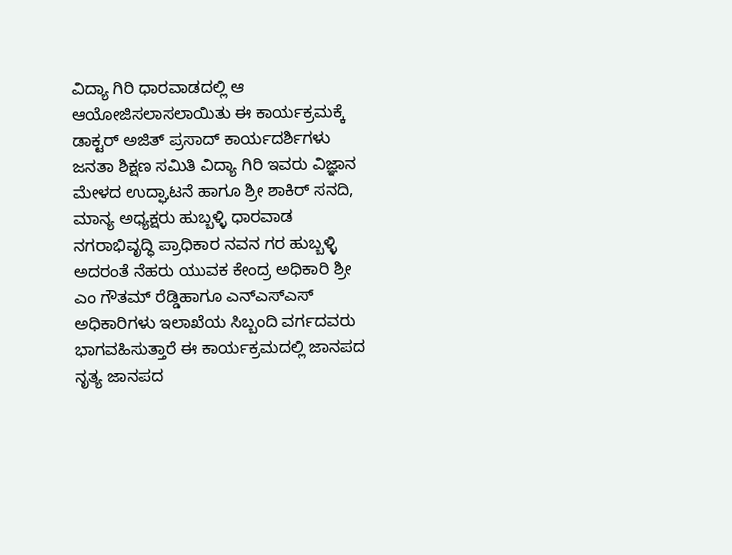ವಿದ್ಯಾ ಗಿರಿ ಧಾರವಾಡದಲ್ಲಿ ಆ ಆಯೋಜಿಸಲಾಸಲಾಯಿತು ಈ ಕಾರ್ಯಕ್ರಮಕ್ಕೆ ಡಾಕ್ಟರ್ ಅಜಿತ್ ಪ್ರಸಾದ್ ಕಾರ್ಯದರ್ಶಿಗಳು ಜನತಾ ಶಿಕ್ಷಣ ಸಮಿತಿ ವಿದ್ಯಾ ಗಿರಿ ಇವರು ವಿಜ್ಞಾನ ಮೇಳದ ಉದ್ಘಾಟನೆ ಹಾಗೂ ಶ್ರೀ ಶಾಕಿರ್ ಸನದಿ, ಮಾನ್ಯ ಅಧ್ಯಕ್ಷರು ಹುಬ್ಬಳ್ಳಿ ಧಾರವಾಡ ನಗರಾಭಿವೃದ್ಧಿ ಪ್ರಾಧಿಕಾರ ನವನ ಗರ ಹುಬ್ಬಳ್ಳಿ ಅದರಂತೆ ನೆಹರು ಯುವಕ ಕೇಂದ್ರ ಅಧಿಕಾರಿ ಶ್ರೀ ಎಂ ಗೌತಮ್ ರೆಡ್ಡಿಹಾಗೂ ಎನ್ಎಸ್ಎಸ್ ಅಧಿಕಾರಿಗಳು ಇಲಾಖೆಯ ಸಿಬ್ಬಂದಿ ವರ್ಗದವರು ಭಾಗವಹಿಸುತ್ತಾರೆ ಈ ಕಾರ್ಯಕ್ರಮದಲ್ಲಿ ಜಾನಪದ ನೃತ್ಯ ಜಾನಪದ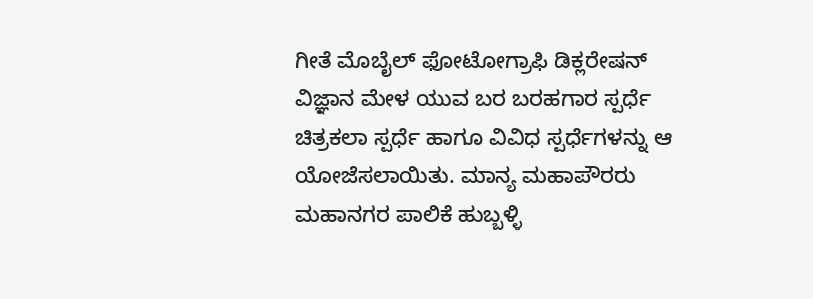ಗೀತೆ ಮೊಬೈಲ್ ಫೋಟೋಗ್ರಾಫಿ ಡಿಕ್ಲರೇಷನ್ ವಿಜ್ಞಾನ ಮೇಳ ಯುವ ಬರ ಬರಹಗಾರ ಸ್ಪರ್ಧೆ ಚಿತ್ರಕಲಾ ಸ್ಪರ್ಧೆ ಹಾಗೂ ವಿವಿಧ ಸ್ಪರ್ಧೆಗಳನ್ನು ಆ ಯೋಜೆಸಲಾಯಿತು. ಮಾನ್ಯ ಮಹಾಪೌರರು ಮಹಾನಗರ ಪಾಲಿಕೆ ಹುಬ್ಬಳ್ಳಿ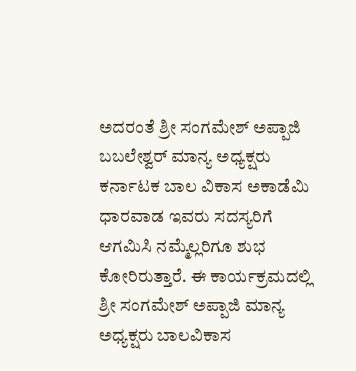ಅದರಂತೆ ಶ್ರೀ ಸಂಗಮೇಶ್ ಅಪ್ಪಾಜಿ ಬಬಲೇಶ್ವರ್ ಮಾನ್ಯ ಅಧ್ಯಕ್ಷರು ಕರ್ನಾಟಕ ಬಾಲ ವಿಕಾಸ ಅಕಾಡೆಮಿ ಧಾರವಾಡ ಇವರು ಸದಸ್ಯರಿಗೆ ಆಗಮಿಸಿ ನಮ್ಮೆಲ್ಲರಿಗೂ ಶುಭ ಕೋರಿರುತ್ತಾರೆ. ಈ ಕಾರ್ಯಕ್ರಮದಲ್ಲಿ ಶ್ರೀ ಸಂಗಮೇಶ್ ಅಪ್ಪಾಜಿ ಮಾನ್ಯ ಅಧ್ಯಕ್ಷರು ಬಾಲವಿಕಾಸ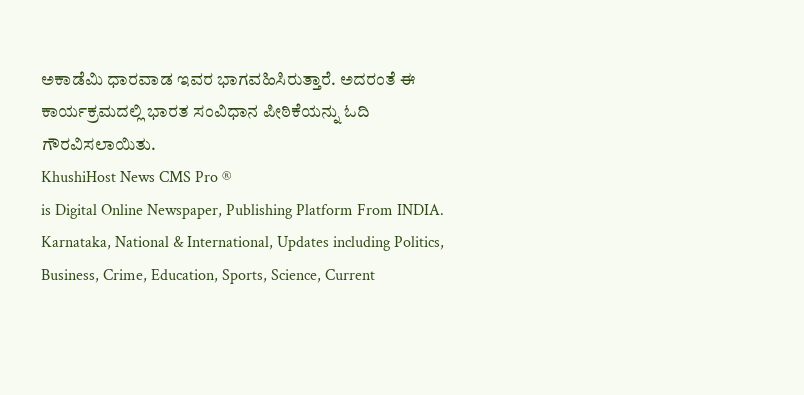ಅಕಾಡೆಮಿ ಧಾರವಾಡ ಇವರ ಭಾಗವಹಿಸಿರುತ್ತಾರೆ. ಅದರಂತೆ ಈ ಕಾರ್ಯಕ್ರಮದಲ್ಲಿ ಭಾರತ ಸಂವಿಧಾನ ಪೀಠಿಕೆಯನ್ನು ಓದಿ ಗೌರವಿಸಲಾಯಿತು.
KhushiHost News CMS Pro ®
is Digital Online Newspaper, Publishing Platform From INDIA. Karnataka, National & International, Updates including Politics, Business, Crime, Education, Sports, Science, Current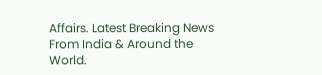Affairs. Latest Breaking News From India & Around the World.